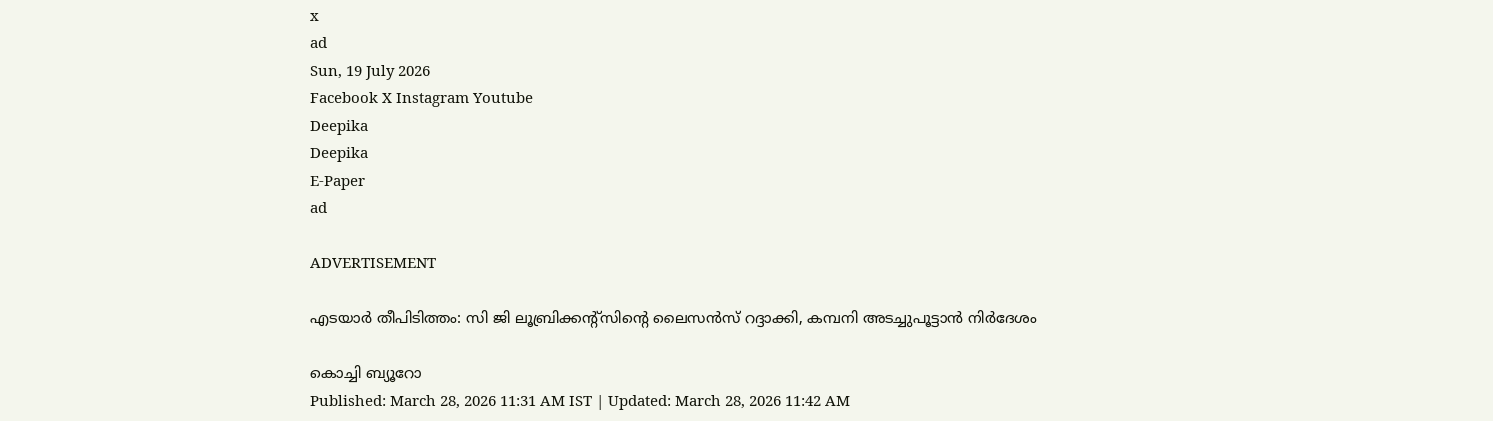x
ad
Sun, 19 July 2026
Facebook X Instagram Youtube
Deepika
Deepika
E-Paper
ad

ADVERTISEMENT

എടയാര്‍ തീപിടിത്തം: സി ജി ലൂബ്രിക്കന്‍റ്സിന്‍റെ ലൈസന്‍സ് റദ്ദാക്കി, കമ്പനി അടച്ചുപൂട്ടാന്‍ നിര്‍ദേശം

കൊച്ചി ബ്യൂറോ
Published: March 28, 2026 11:31 AM IST | Updated: March 28, 2026 11:42 AM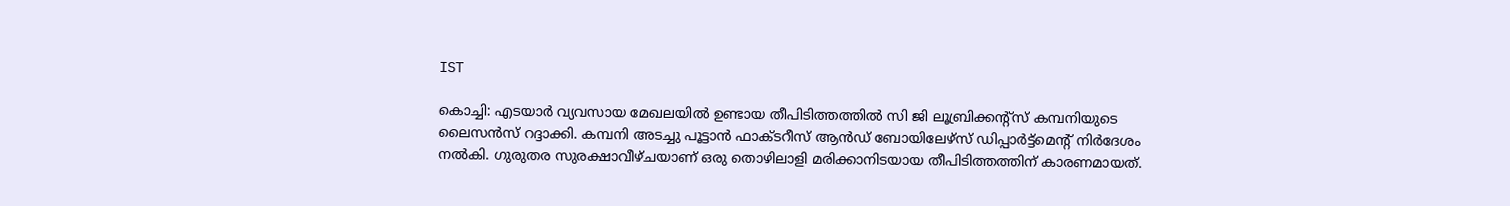IST

കൊച്ചി: എടയാര്‍ വ്യവസായ മേഖലയില്‍ ഉണ്ടായ തീപിടിത്തത്തില്‍ സി ജി ലൂബ്രിക്കന്‍റ്സ് കമ്പനിയുടെ ലൈസന്‍സ് റദ്ദാക്കി. കമ്പനി അടച്ചു പൂട്ടാന്‍ ഫാക്ടറീസ് ആന്‍ഡ് ബോയിലേഴ്‌സ് ഡിപ്പാര്‍ട്ട്‌മെന്‍റ് നിര്‍ദേശം നല്‍കി. ഗുരുതര സുരക്ഷാവീഴ്ചയാണ് ഒരു തൊഴിലാളി മരിക്കാനിടയായ തീപിടിത്തത്തിന് കാരണമായത്.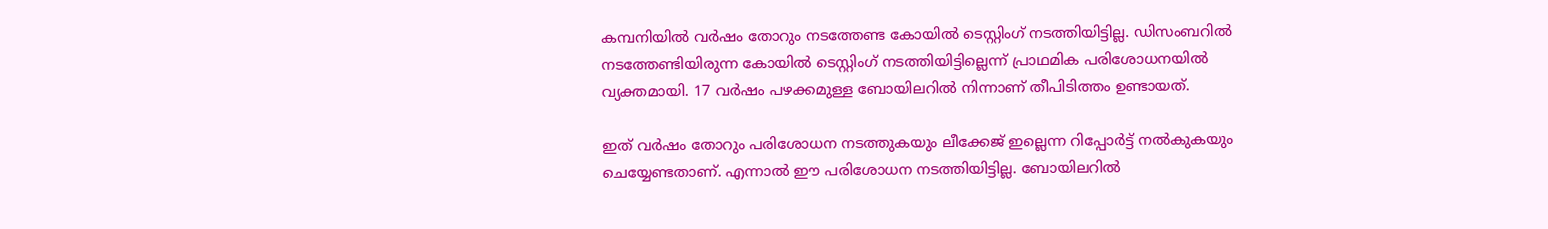കമ്പനിയില്‍ വര്‍ഷം തോറും നടത്തേണ്ട കോയില്‍ ടെസ്റ്റിംഗ് നടത്തിയിട്ടില്ല. ഡിസംബറില്‍ നടത്തേണ്ടിയിരുന്ന കോയില്‍ ടെസ്റ്റിംഗ് നടത്തിയിട്ടില്ലെന്ന് പ്രാഥമിക പരിശോധനയില്‍ വ്യക്തമായി. 17 വര്‍ഷം പഴക്കമുള്ള ബോയിലറില്‍ നിന്നാണ് തീപിടിത്തം ഉണ്ടായത്.

ഇത് വര്‍ഷം തോറും പരിശോധന നടത്തുകയും ലീക്കേജ് ഇല്ലെന്ന റിപ്പോര്‍ട്ട് നല്‍കുകയും ചെയ്യേണ്ടതാണ്. എന്നാല്‍ ഈ പരിശോധന നടത്തിയിട്ടില്ല. ബോയിലറില്‍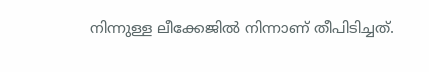നിന്നുള്ള ലീക്കേജില്‍ നിന്നാണ് തീപിടിച്ചത്.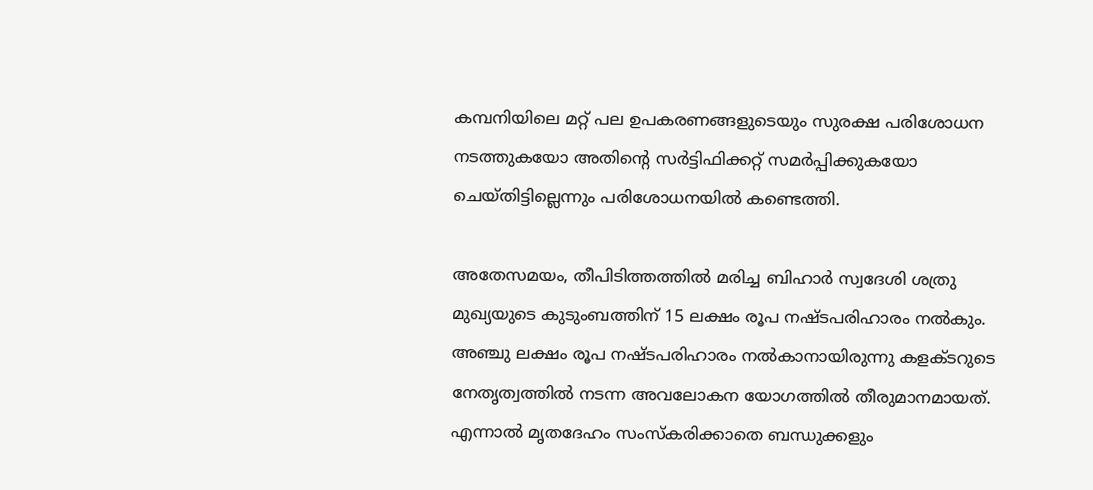കമ്പനിയിലെ മറ്റ് പല ഉപകരണങ്ങളുടെയും സുരക്ഷ പരിശോധന നടത്തുകയോ അതിന്‍റെ സര്‍ട്ടിഫിക്കറ്റ് സമര്‍പ്പിക്കുകയോ ചെയ്തിട്ടില്ലെന്നും പരിശോധനയില്‍ കണ്ടെത്തി.

അതേസമയം, തീപിടിത്തത്തില്‍ മരിച്ച ബിഹാര്‍ സ്വദേശി ശത്രു മുഖ്യയുടെ കുടുംബത്തിന് 15 ലക്ഷം രൂപ നഷ്ടപരിഹാരം നല്‍കും. അഞ്ചു ലക്ഷം രൂപ നഷ്ടപരിഹാരം നല്‍കാനായിരുന്നു കളക്ടറുടെ നേതൃത്വത്തില്‍ നടന്ന അവലോകന യോഗത്തില്‍ തീരുമാനമായത്. എന്നാല്‍ മൃതദേഹം സംസ്‌കരിക്കാതെ ബന്ധുക്കളും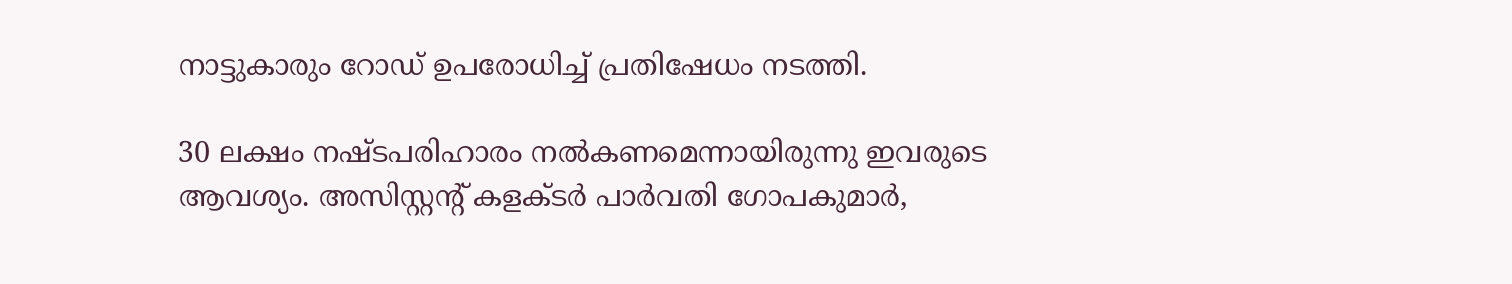നാട്ടുകാരും റോഡ് ഉപരോധിച്ച് പ്രതിഷേധം നടത്തി.

30 ലക്ഷം നഷ്ടപരിഹാരം നല്‍കണമെന്നായിരുന്നു ഇവരുടെ ആവശ്യം. അസിസ്റ്റന്‍റ് കളക്ടര്‍ പാര്‍വതി ഗോപകുമാര്‍,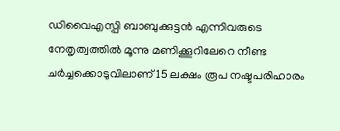ഡിവൈഎസ്പി ബാബുക്കുട്ടന്‍ എന്നിവരുടെ നേതൃത്വത്തില്‍ മൂന്നു മണിക്കൂറിലേറെ നീണ്ട ചര്‍ച്ചക്കൊടുവിലാണ് 15 ലക്ഷം രൂപ നഷ്ടപരിഹാരം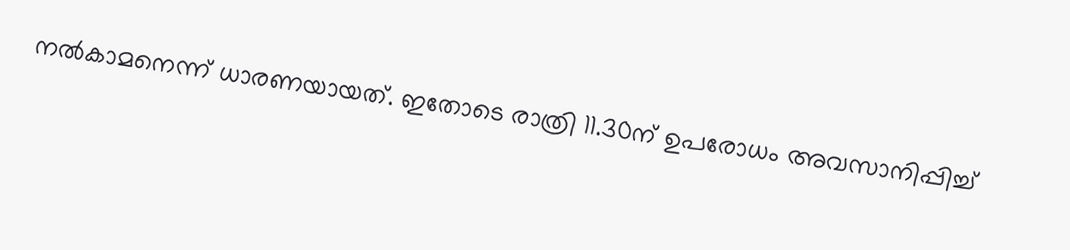നല്‍കാമനെന്ന് ധാരണയായത്. ഇതോടെ രാത്രി 11.30ന് ഉപരോധം അവസാനിപ്പിച്ച്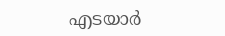എടയാര്‍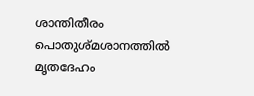ശാന്തിതീരം പൊതുശ്മശാനത്തില്‍ മൃതദേഹം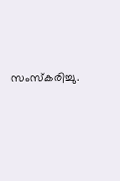സംസ്‌കരിച്ചു.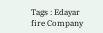Tags : Edayar fire Company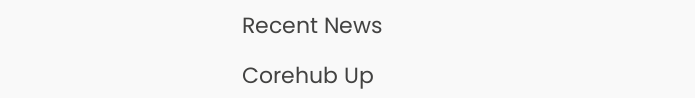Recent News

Corehub Up